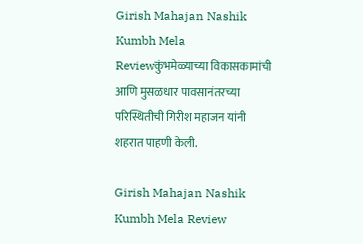Girish Mahajan Nashik Kumbh Mela Reviewकुंभमेळ्याच्या विकासकामांची आणि मुसळधार पावसानंतरच्या परिस्थितीची गिरीश महाजन यांनी शहरात पाहणी केली.

Girish Mahajan Nashik Kumbh Mela Review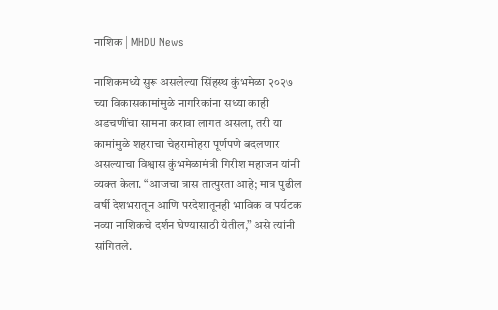नाशिक | MHDU News

नाशिकमध्ये सुरू असलेल्या सिंहस्थ कुंभमेळा २०२७ च्या विकासकामांमुळे नागरिकांना सध्या काही अडचणींचा सामना करावा लागत असला, तरी या कामांमुळे शहराचा चेहरामोहरा पूर्णपणे बदलणार असल्याचा विश्वास कुंभमेळामंत्री गिरीश महाजन यांनी व्यक्त केला. “आजचा त्रास तात्पुरता आहे; मात्र पुढील वर्षी देशभरातून आणि परदेशातूनही भाविक व पर्यटक नव्या नाशिकचे दर्शन घेण्यासाठी येतील,” असे त्यांनी सांगितले.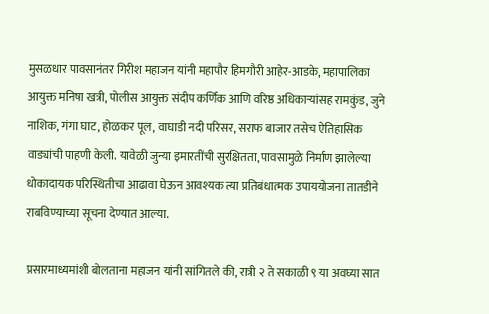मुसळधार पावसानंतर गिरीश महाजन यांनी महापौर हिमगौरी आहेर-आडके, महापालिका आयुक्त मनिषा खत्री, पोलीस आयुक्त संदीप कर्णिक आणि वरिष्ठ अधिकाऱ्यांसह रामकुंड, जुने नाशिक, गंगा घाट, होळकर पूल, वाघाडी नदी परिसर, सराफ बाजार तसेच ऐतिहासिक वाड्यांची पाहणी केली. यावेळी जुन्या इमारतींची सुरक्षितता, पावसामुळे निर्माण झालेल्या धोकादायक परिस्थितीचा आढावा घेऊन आवश्यक त्या प्रतिबंधात्मक उपाययोजना तातडीने राबविण्याच्या सूचना देण्यात आल्या.

प्रसारमाध्यमांशी बोलताना महाजन यांनी सांगितले की, रात्री २ ते सकाळी ९ या अवघ्या सात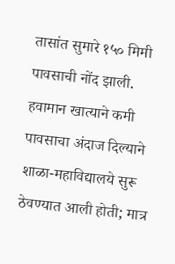तासांत सुमारे १५० मिमी पावसाची नोंद झाली. हवामान खात्याने कमी पावसाचा अंदाज दिल्याने शाळा-महाविद्यालये सुरू ठेवण्यात आली होती; मात्र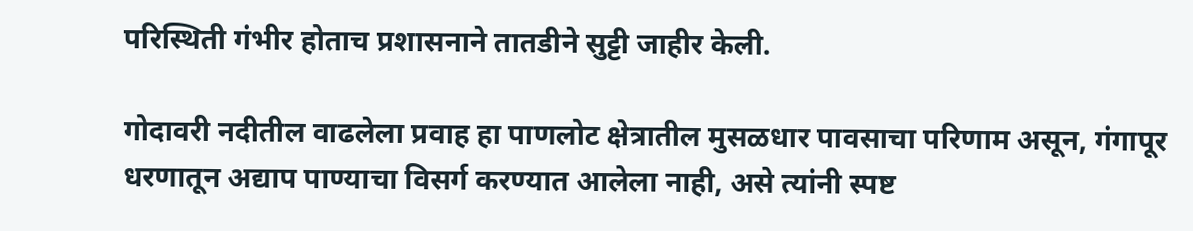परिस्थिती गंभीर होताच प्रशासनाने तातडीने सुट्टी जाहीर केली.

गोदावरी नदीतील वाढलेला प्रवाह हा पाणलोट क्षेत्रातील मुसळधार पावसाचा परिणाम असून, गंगापूर धरणातून अद्याप पाण्याचा विसर्ग करण्यात आलेला नाही, असे त्यांनी स्पष्ट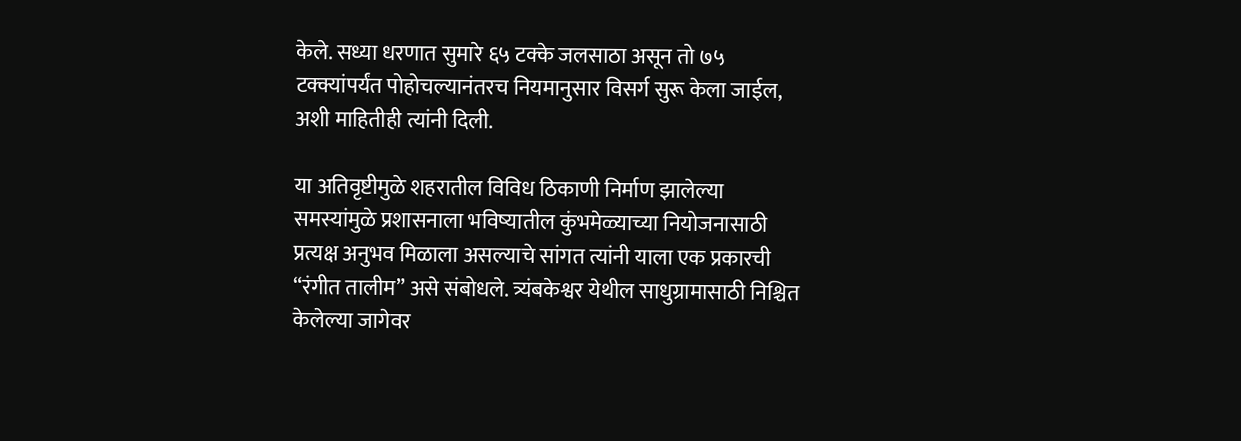केले. सध्या धरणात सुमारे ६५ टक्के जलसाठा असून तो ७५ टक्क्यांपर्यंत पोहोचल्यानंतरच नियमानुसार विसर्ग सुरू केला जाईल, अशी माहितीही त्यांनी दिली.

या अतिवृष्टीमुळे शहरातील विविध ठिकाणी निर्माण झालेल्या समस्यांमुळे प्रशासनाला भविष्यातील कुंभमेळ्याच्या नियोजनासाठी प्रत्यक्ष अनुभव मिळाला असल्याचे सांगत त्यांनी याला एक प्रकारची “रंगीत तालीम” असे संबोधले. त्र्यंबकेश्वर येथील साधुग्रामासाठी निश्चित केलेल्या जागेवर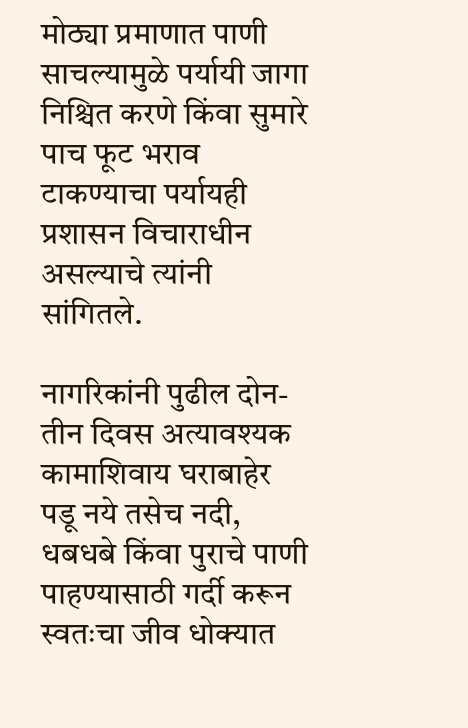मोठ्या प्रमाणात पाणी साचल्यामुळे पर्यायी जागा निश्चित करणे किंवा सुमारे पाच फूट भराव टाकण्याचा पर्यायही प्रशासन विचाराधीन असल्याचे त्यांनी सांगितले.

नागरिकांनी पुढील दोन-तीन दिवस अत्यावश्यक कामाशिवाय घराबाहेर पडू नये तसेच नदी, धबधबे किंवा पुराचे पाणी पाहण्यासाठी गर्दी करून स्वतःचा जीव धोक्यात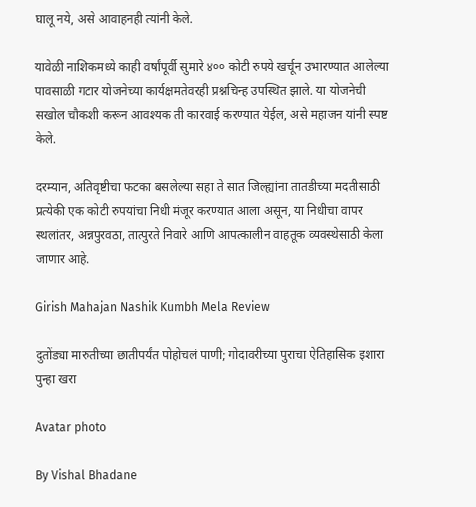घालू नये, असे आवाहनही त्यांनी केले.

यावेळी नाशिकमध्ये काही वर्षांपूर्वी सुमारे ४०० कोटी रुपये खर्चून उभारण्यात आलेल्या पावसाळी गटार योजनेच्या कार्यक्षमतेवरही प्रश्नचिन्ह उपस्थित झाले. या योजनेची सखोल चौकशी करून आवश्यक ती कारवाई करण्यात येईल, असे महाजन यांनी स्पष्ट केले.

दरम्यान, अतिवृष्टीचा फटका बसलेल्या सहा ते सात जिल्ह्यांना तातडीच्या मदतीसाठी प्रत्येकी एक कोटी रुपयांचा निधी मंजूर करण्यात आला असून, या निधीचा वापर स्थलांतर, अन्नपुरवठा, तात्पुरते निवारे आणि आपत्कालीन वाहतूक व्यवस्थेसाठी केला जाणार आहे.

Girish Mahajan Nashik Kumbh Mela Review

दुतोंड्या मारुतीच्या छातीपर्यंत पोहोचलं पाणी; गोदावरीच्या पुराचा ऐतिहासिक इशारा पुन्हा खरा

Avatar photo

By Vishal Bhadane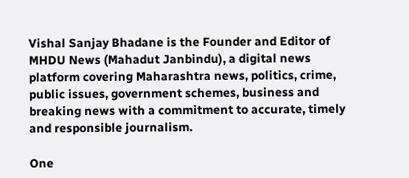Vishal Sanjay Bhadane is the Founder and Editor of MHDU News (Mahadut Janbindu), a digital news platform covering Maharashtra news, politics, crime, public issues, government schemes, business and breaking news with a commitment to accurate, timely and responsible journalism.

One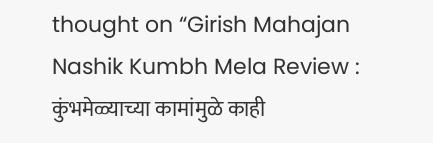thought on “Girish Mahajan Nashik Kumbh Mela Review : कुंभमेळ्याच्या कामांमुळे काही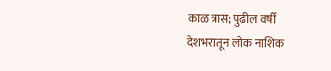काळ त्रास; पुढील वर्षी देशभरातून लोक नाशिक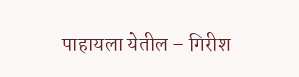पाहायला येतील – गिरीश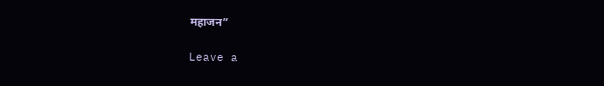महाजन”

Leave a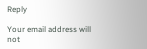Reply

Your email address will not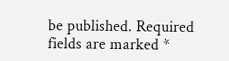be published. Required fields are marked *